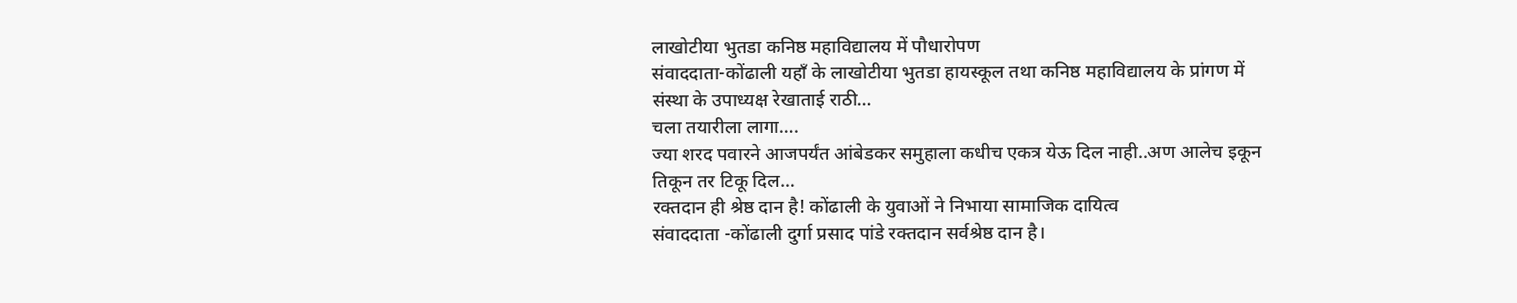लाखोटीया भुतडा कनिष्ठ महाविद्यालय में पौधारोपण
संवाददाता-कोंढाली यहाँ के लाखोटीया भुतडा हायस्कूल तथा कनिष्ठ महाविद्यालय के प्रांगण में संस्था के उपाध्यक्ष रेखाताई राठी…
चला तयारीला लागा….
ज्या शरद पवारने आजपर्यंत आंबेडकर समुहाला कधीच एकत्र येऊ दिल नाही..अण आलेच इकून तिकून तर टिकू दिल…
रक्तदान ही श्रेष्ठ दान है! कोंढाली के युवाओं ने निभाया सामाजिक दायित्व
संवाददाता -कोंढाली दुर्गा प्रसाद पांडे रक्तदान सर्वश्रेष्ठ दान है।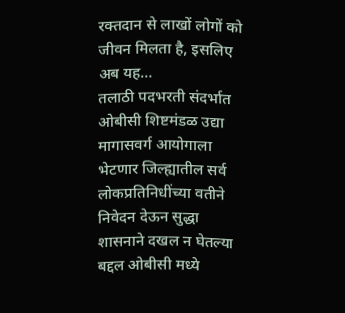रक्तदान से लाखों लोगों को जीवन मिलता है, इसलिए अब यह…
तलाठी पदभरती संदर्भात ओबीसी शिष्टमंडळ उद्या मागासवर्ग आयोगाला भेटणार जिल्ह्यातील सर्व लोकप्रतिनिधींच्या वतीने निवेदन देऊन सुद्धा शासनाने दखल न घेतल्या बद्दल ओबीसी मध्ये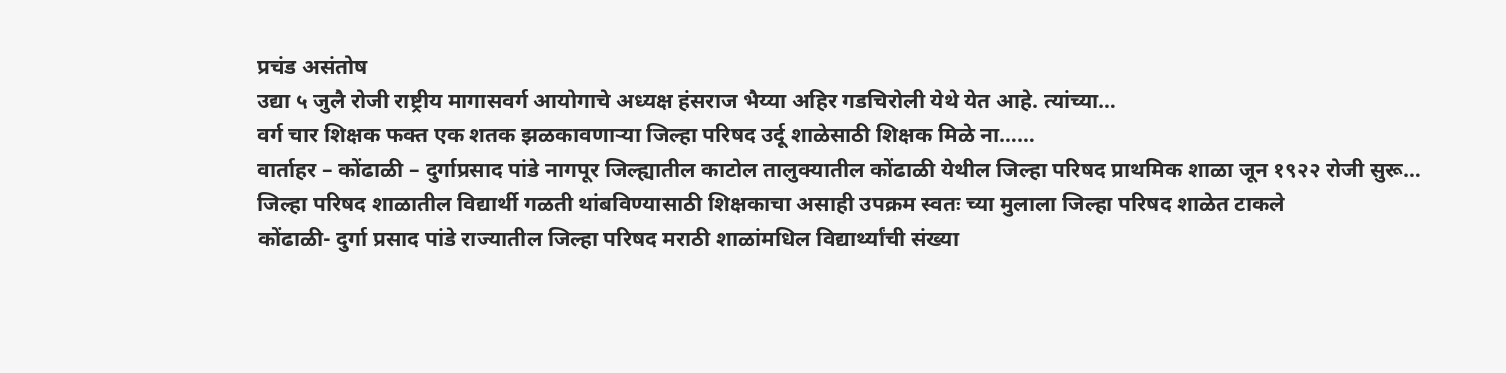प्रचंड असंतोष
उद्या ५ जुलै रोजी राष्ट्रीय मागासवर्ग आयोगाचे अध्यक्ष हंसराज भैय्या अहिर गडचिरोली येथे येत आहे. त्यांच्या…
वर्ग चार शिक्षक फक्त एक शतक झळकावणाऱ्या जिल्हा परिषद उर्दू शाळेसाठी शिक्षक मिळे ना……
वार्ताहर – कोंढाळी – दुर्गाप्रसाद पांडे नागपूर जिल्ह्यातील काटोल तालुक्यातील कोंढाळी येथील जिल्हा परिषद प्राथमिक शाळा जून १९२२ रोजी सुरू…
जिल्हा परिषद शाळातील विद्यार्थी गळती थांबविण्यासाठी शिक्षकाचा असाही उपक्रम स्वतः च्या मुलाला जिल्हा परिषद शाळेत टाकले
कोंढाळी- दुर्गा प्रसाद पांडे राज्यातील जिल्हा परिषद मराठी शाळांमधिल विद्यार्थ्यांची संख्या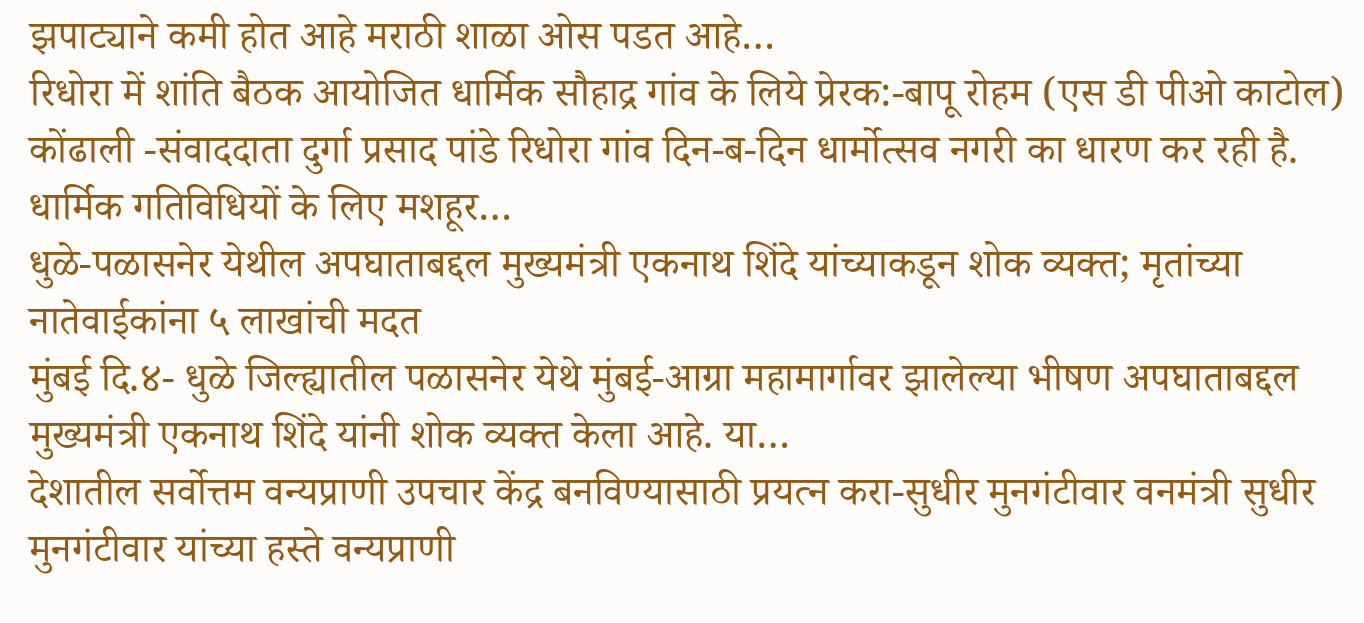झपाट्याने कमी होत आहे मराठी शाळा ओस पडत आहे…
रिधोरा में शांति बैठक आयोजित धार्मिक सौहाद्र गांव के लिये प्रेरक:-बापू रोहम (एस डी पीओ काटोल)
कोंढाली -संवाददाता दुर्गा प्रसाद पांडे रिधोरा गांव दिन-ब-दिन धार्मोत्सव नगरी का धारण कर रही है. धार्मिक गतिविधियों के लिए मशहूर…
धुळे-पळासनेर येथील अपघाताबद्दल मुख्यमंत्री एकनाथ शिंदे यांच्याकडून शोक व्यक्त; मृतांच्या नातेवाईकांना ५ लाखांची मदत
मुंबई दि.४- धुळे जिल्ह्यातील पळासनेर येथे मुंबई-आग्रा महामार्गावर झालेल्या भीषण अपघाताबद्दल मुख्यमंत्री एकनाथ शिंदे यांनी शोक व्यक्त केला आहे. या…
देशातील सर्वोत्तम वन्यप्राणी उपचार केंद्र बनविण्यासाठी प्रयत्न करा-सुधीर मुनगंटीवार वनमंत्री सुधीर मुनगंटीवार यांच्या हस्ते वन्यप्राणी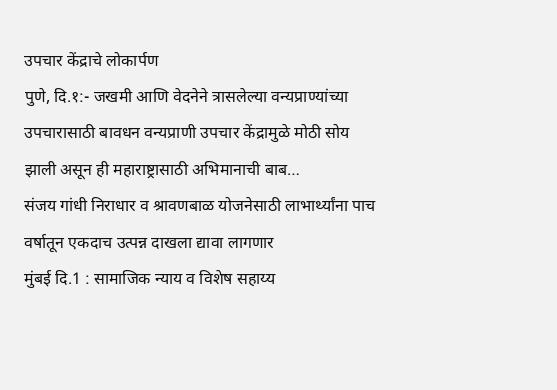उपचार केंद्राचे लोकार्पण
पुणे, दि.१:- जखमी आणि वेदनेने त्रासलेल्या वन्यप्राण्यांच्या उपचारासाठी बावधन वन्यप्राणी उपचार केंद्रामुळे मोठी सोय झाली असून ही महाराष्ट्रासाठी अभिमानाची बाब…
संजय गांधी निराधार व श्रावणबाळ योजनेसाठी लाभार्थ्यांना पाच वर्षातून एकदाच उत्पन्न दाखला द्यावा लागणार
मुंबई दि.1 : सामाजिक न्याय व विशेष सहाय्य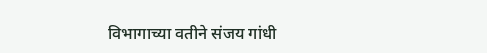विभागाच्या वतीने संजय गांधी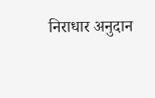निराधार अनुदान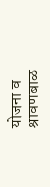योजना व श्रावणबाळ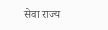सेवा राज्य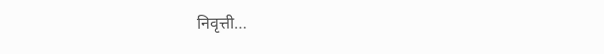निवृत्ती…